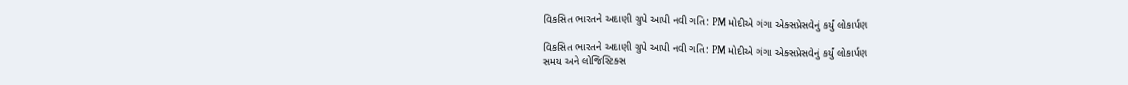વિકસિત ભારતને અદાણી ગ્રુપે આપી નવી ગતિ: PM મોદીએ ગંગા એક્સપ્રેસવેનું કર્યું લોકાર્પણ

વિકસિત ભારતને અદાણી ગ્રુપે આપી નવી ગતિ: PM મોદીએ ગંગા એક્સપ્રેસવેનું કર્યું લોકાર્પણ
સમય અને લોજિસ્ટિક્સ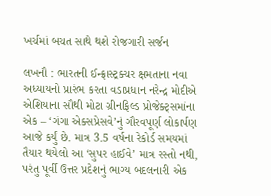ખર્ચમાં બચત સાથે થશે રોજગારી સર્જન

લખનૌ : ભારતની ઈન્ફ્રાસ્ટ્રક્ચર ક્ષમતાના નવા અધ્યાયનો પ્રારંભ કરતા વડાપ્રધાન નરેન્દ્ર મોદીએ એશિયાના સૌથી મોટા ગ્રીનફિલ્ડ પ્રોજેક્ટ્સમાંના એક – ‘ગંગા એક્સપ્રેસવે’નું ગૌરવપૂર્ણ લોકાર્પણ આજે કર્યું છે. માત્ર 3.5 વર્ષના રેકોર્ડ સમયમાં તૈયાર થયેલો આ ‘સુપર હાઈવે’ માત્ર રસ્તો નથી, પરંતુ પૂર્વી ઉત્તર પ્રદેશનું ભાગ્ય બદલનારી એક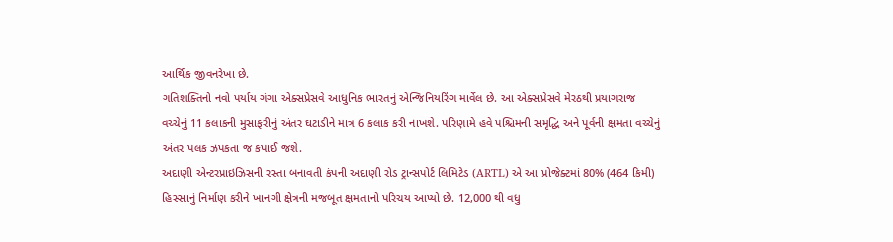આર્થિક જીવનરેખા છે.
ગતિશક્તિનો નવો પર્યાય ગંગા એક્સપ્રેસવે આધુનિક ભારતનું એન્જિનિયરિંગ માર્વેલ છે. આ એક્સપ્રેસવે મેરઠથી પ્રયાગરાજ વચ્ચેનું 11 કલાકની મુસાફરીનું અંતર ઘટાડીને માત્ર 6 કલાક કરી નાખશે. પરિણામે હવે પશ્ચિમની સમૃદ્ધિ અને પૂર્વની ક્ષમતા વચ્ચેનું અંતર પલક ઝપકતા જ કપાઈ જશે.
અદાણી એન્ટરપ્રાઇઝિસની રસ્તા બનાવતી કંપની અદાણી રોડ ટ્રાન્સપોર્ટ લિમિટેડ (ARTL) એ આ પ્રોજેક્ટમાં 80% (464 કિમી) હિસ્સાનું નિર્માણ કરીને ખાનગી ક્ષેત્રની મજબૂત ક્ષમતાનો પરિચય આપ્યો છે. 12,000 થી વધુ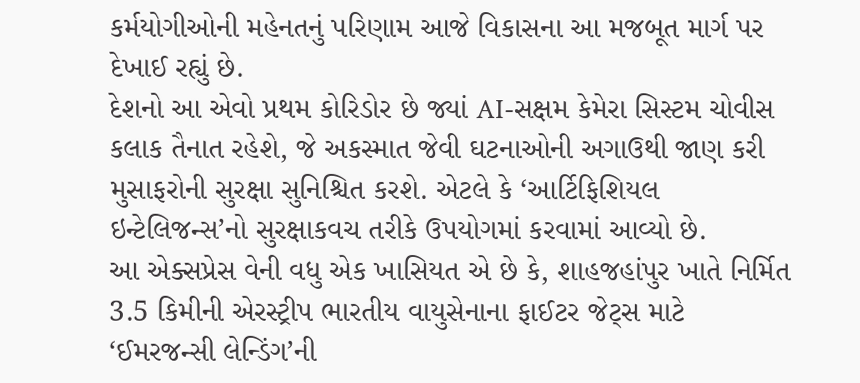કર્મયોગીઓની મહેનતનું પરિણામ આજે વિકાસના આ મજબૂત માર્ગ પર દેખાઈ રહ્યું છે.
દેશનો આ એવો પ્રથમ કોરિડોર છે જ્યાં AI-સક્ષમ કેમેરા સિસ્ટમ ચોવીસ કલાક તૈનાત રહેશે, જે અકસ્માત જેવી ઘટનાઓની અગાઉથી જાણ કરી મુસાફરોની સુરક્ષા સુનિશ્ચિત કરશે. એટલે કે ‘આર્ટિફિશિયલ ઇન્ટેલિજન્સ’નો સુરક્ષાકવચ તરીકે ઉપયોગમાં કરવામાં આવ્યો છે.
આ એક્સપ્રેસ વેની વધુ એક ખાસિયત એ છે કે, શાહજહાંપુર ખાતે નિર્મિત 3.5 કિમીની એરસ્ટ્રીપ ભારતીય વાયુસેનાના ફાઈટર જેટ્સ માટે ‘ઈમરજન્સી લેન્ડિંગ’ની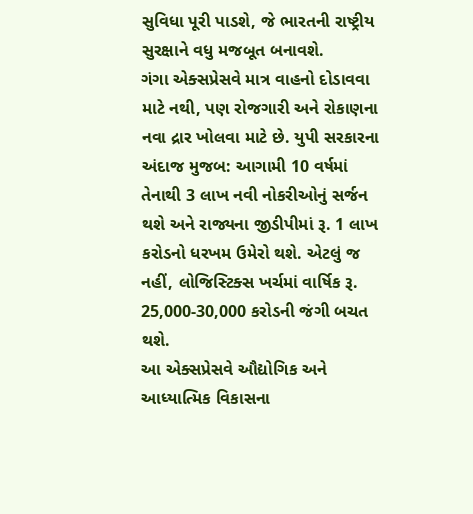સુવિધા પૂરી પાડશે, જે ભારતની રાષ્ટ્રીય સુરક્ષાને વધુ મજબૂત બનાવશે.
ગંગા એક્સપ્રેસવે માત્ર વાહનો દોડાવવા માટે નથી, પણ રોજગારી અને રોકાણના નવા દ્રાર ખોલવા માટે છે. યુપી સરકારના અંદાજ મુજબ: આગામી 10 વર્ષમાં તેનાથી 3 લાખ નવી નોકરીઓનું સર્જન થશે અને રાજ્યના જીડીપીમાં રૂ. 1 લાખ કરોડનો ધરખમ ઉમેરો થશે. એટલું જ નહીં, લોજિસ્ટિક્સ ખર્ચમાં વાર્ષિક રૂ. 25,000-30,000 કરોડની જંગી બચત થશે.
આ એક્સપ્રેસવે ઔદ્યોગિક અને આધ્યાત્મિક વિકાસના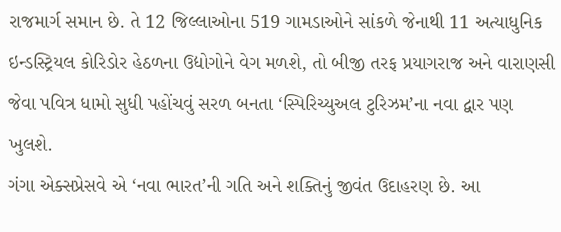રાજમાર્ગ સમાન છે. તે 12 જિલ્લાઓના 519 ગામડાઓને સાંકળે જેનાથી 11 અત્યાધુનિક ઇન્ડસ્ટ્રિયલ કોરિડોર હેઠળના ઉદ્યોગોને વેગ મળશે, તો બીજી તરફ પ્રયાગરાજ અને વારાણસી જેવા પવિત્ર ધામો સુધી પહોંચવું સરળ બનતા ‘સ્પિરિચ્યુઅલ ટુરિઝમ’ના નવા દ્વાર પણ ખુલશે.
ગંગા એક્સપ્રેસવે એ ‘નવા ભારત’ની ગતિ અને શક્તિનું જીવંત ઉદાહરણ છે. આ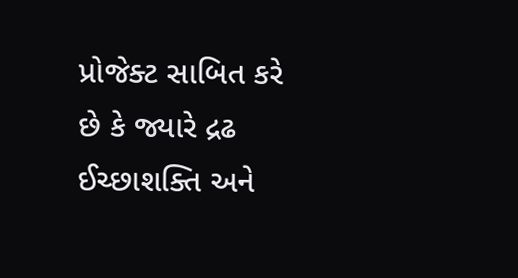પ્રોજેક્ટ સાબિત કરે છે કે જ્યારે દ્રઢ ઈચ્છાશક્તિ અને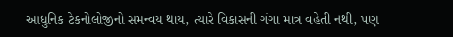આધુનિક ટેકનોલોજીનો સમન્વય થાય, ત્યારે વિકાસની ગંગા માત્ર વહેતી નથી, પણ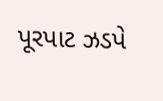પૂરપાટ ઝડપે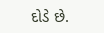દોડે છે.